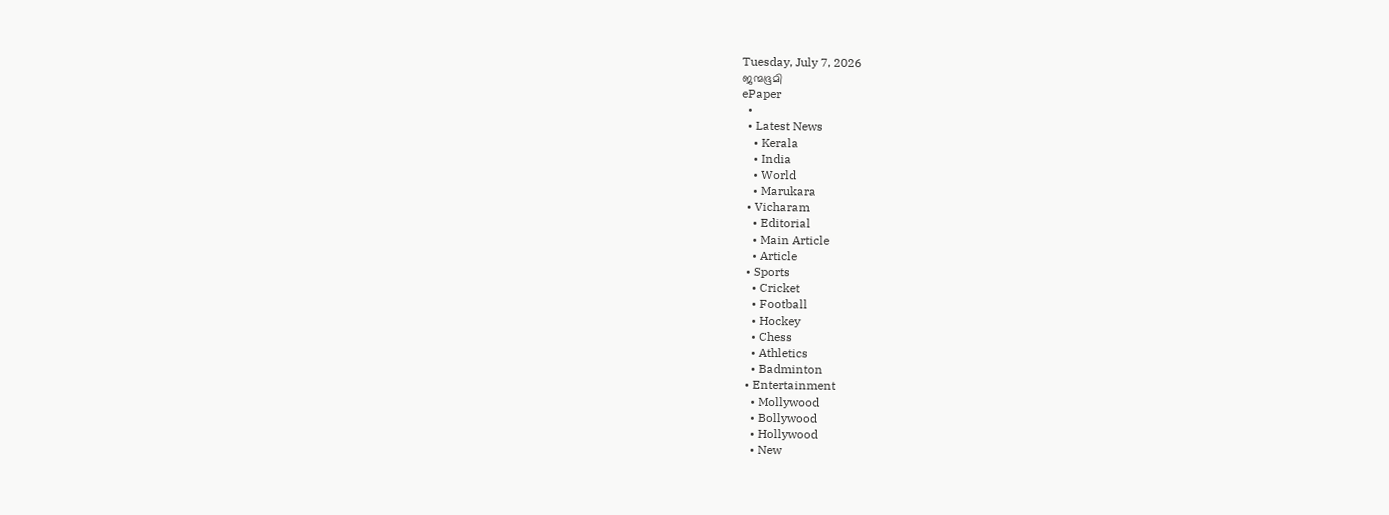Tuesday, July 7, 2026
ജന്മഭൂമി
ePaper
  •
  • Latest News
    • Kerala
    • India
    • World
    • Marukara
  • Vicharam
    • Editorial
    • Main Article
    • Article
  • Sports
    • Cricket
    • Football
    • Hockey
    • Chess
    • Athletics
    • Badminton
  • Entertainment
    • Mollywood
    • Bollywood
    • Hollywood
    • New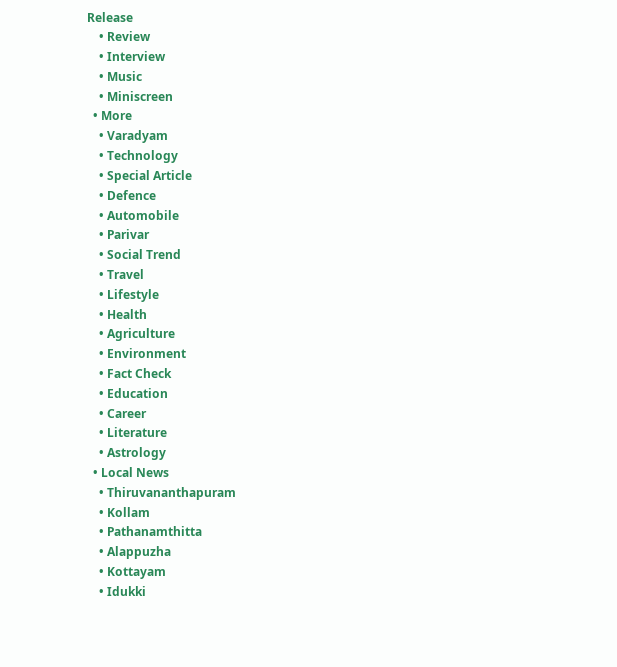Release
    • Review
    • Interview
    • Music
    • Miniscreen
  • More
    • Varadyam
    • Technology
    • Special Article
    • Defence
    • Automobile
    • Parivar
    • Social Trend
    • Travel
    • Lifestyle
    • Health
    • Agriculture
    • Environment
    • Fact Check
    • Education
    • Career
    • Literature
    • Astrology
  • Local News
    • Thiruvananthapuram
    • Kollam
    • Pathanamthitta
    • Alappuzha
    • Kottayam
    • Idukki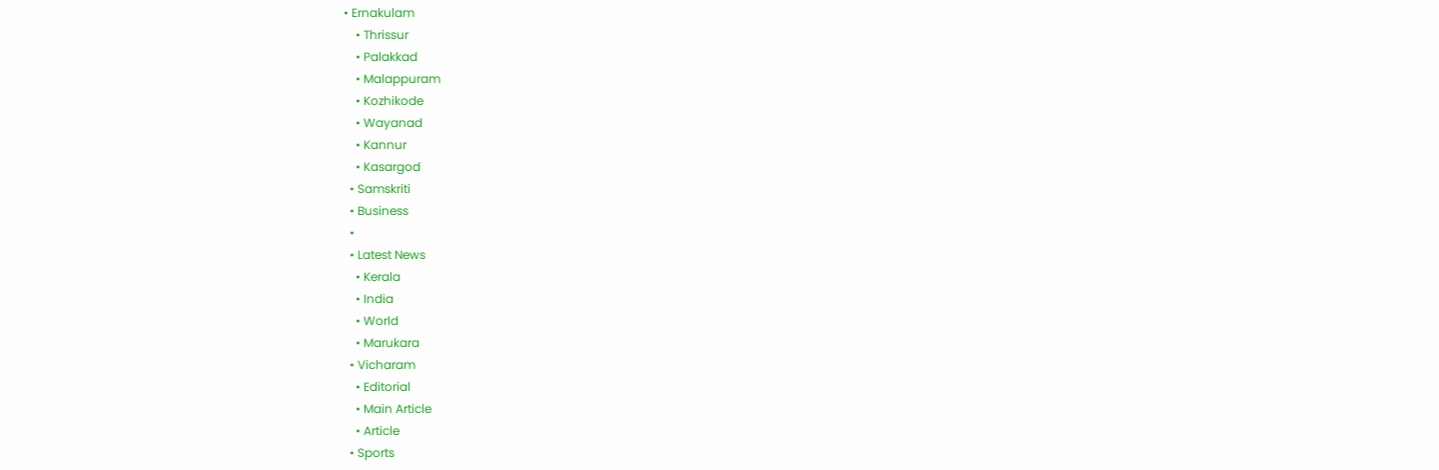• Ernakulam
    • Thrissur
    • Palakkad
    • Malappuram
    • Kozhikode
    • Wayanad
    • Kannur
    • Kasargod
  • Samskriti
  • Business
  •
  • Latest News
    • Kerala
    • India
    • World
    • Marukara
  • Vicharam
    • Editorial
    • Main Article
    • Article
  • Sports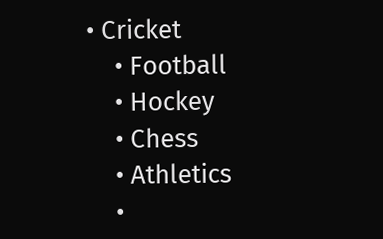• Cricket
    • Football
    • Hockey
    • Chess
    • Athletics
    •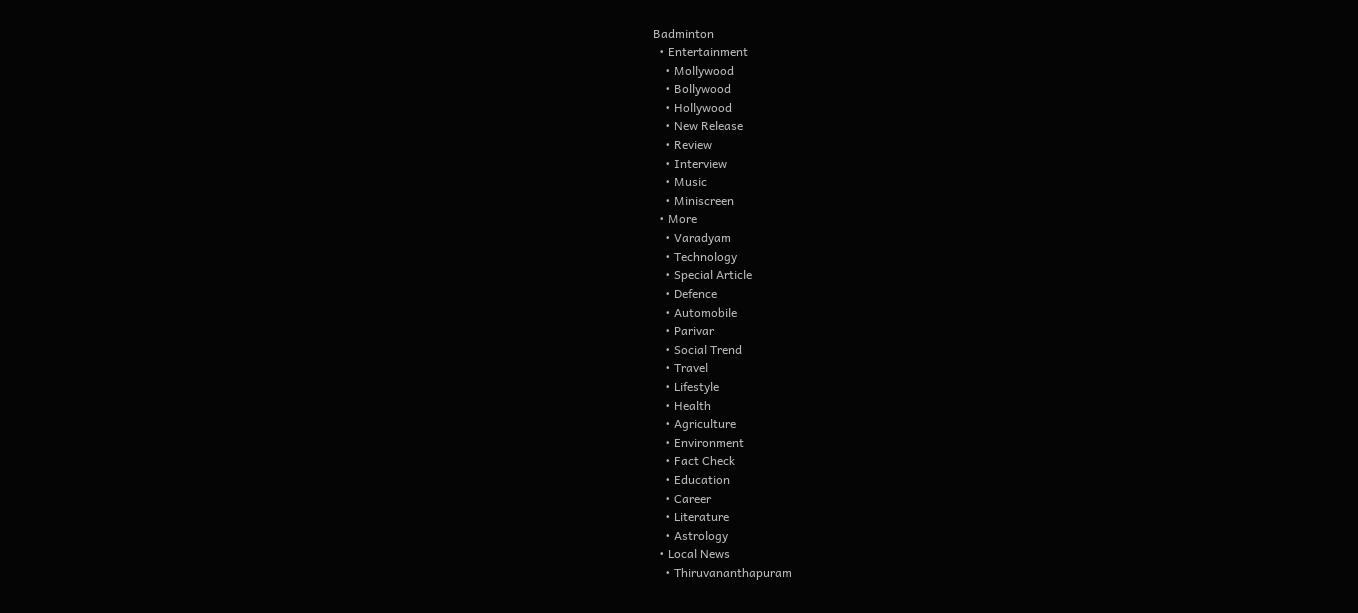Badminton
  • Entertainment
    • Mollywood
    • Bollywood
    • Hollywood
    • New Release
    • Review
    • Interview
    • Music
    • Miniscreen
  • More
    • Varadyam
    • Technology
    • Special Article
    • Defence
    • Automobile
    • Parivar
    • Social Trend
    • Travel
    • Lifestyle
    • Health
    • Agriculture
    • Environment
    • Fact Check
    • Education
    • Career
    • Literature
    • Astrology
  • Local News
    • Thiruvananthapuram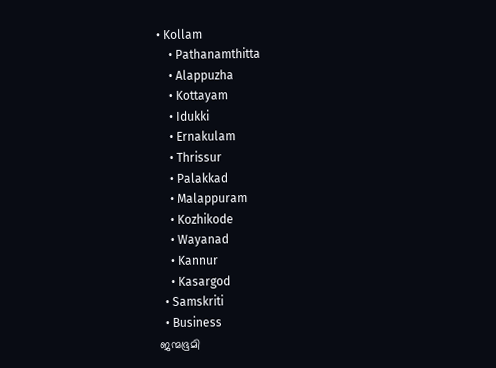• Kollam
    • Pathanamthitta
    • Alappuzha
    • Kottayam
    • Idukki
    • Ernakulam
    • Thrissur
    • Palakkad
    • Malappuram
    • Kozhikode
    • Wayanad
    • Kannur
    • Kasargod
  • Samskriti
  • Business
ജന്മഭൂമി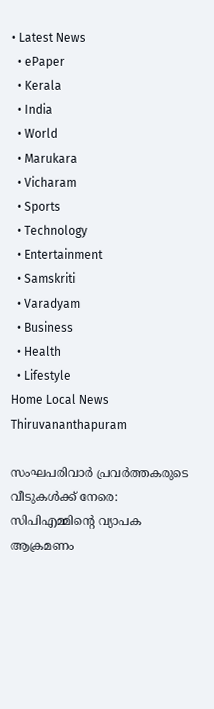• Latest News
  • ePaper
  • Kerala
  • India
  • World
  • Marukara
  • Vicharam
  • Sports
  • Technology
  • Entertainment
  • Samskriti
  • Varadyam
  • Business
  • Health
  • Lifestyle
Home Local News Thiruvananthapuram

സംഘപരിവാര്‍ പ്രവര്‍ത്തകരുടെ വീടുകള്‍ക്ക് നേരെ: സിപിഎമ്മിന്റെ വ്യാപക ആക്രമണം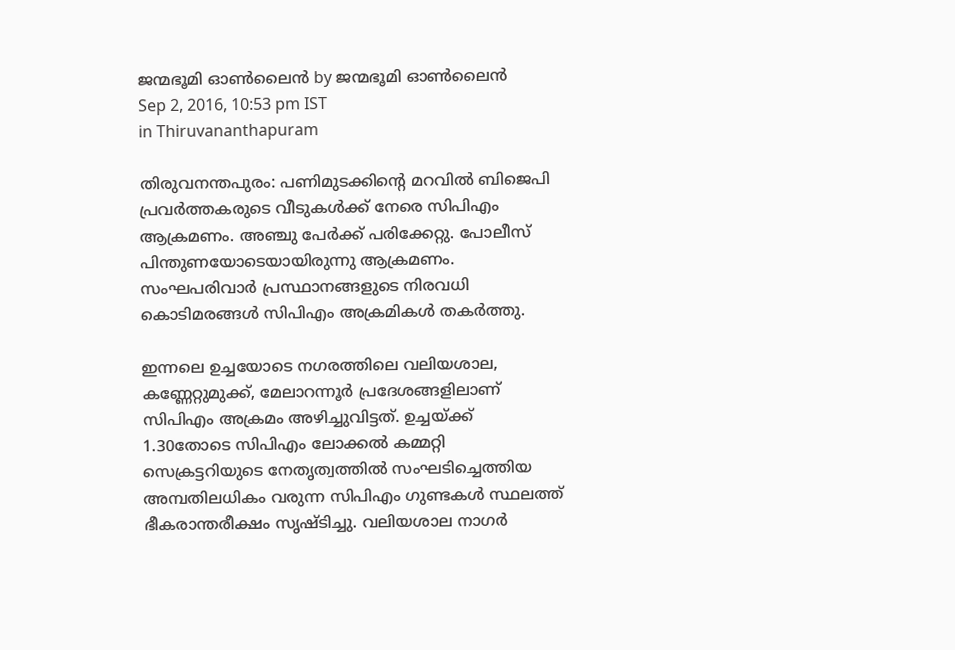ജന്മഭൂമി ഓണ്‍ലൈന്‍ by ജന്മഭൂമി ഓണ്‍ലൈന്‍
Sep 2, 2016, 10:53 pm IST
in Thiruvananthapuram

തിരുവനന്തപുരം: പണിമുടക്കിന്റെ മറവില്‍ ബിജെപി പ്രവര്‍ത്തകരുടെ വീടുകള്‍ക്ക് നേരെ സിപിഎം ആക്രമണം. അഞ്ചു പേര്‍ക്ക് പരിക്കേറ്റു. പോലീസ് പിന്തുണയോടെയായിരുന്നു ആക്രമണം. സംഘപരിവാര്‍ പ്രസ്ഥാനങ്ങളുടെ നിരവധി കൊടിമരങ്ങള്‍ സിപിഎം അക്രമികള്‍ തകര്‍ത്തു.

ഇന്നലെ ഉച്ചയോടെ നഗരത്തിലെ വലിയശാല, കണ്ണേറ്റുമുക്ക്, മേലാറന്നൂര്‍ പ്രദേശങ്ങളിലാണ് സിപിഎം അക്രമം അഴിച്ചുവിട്ടത്. ഉച്ചയ്‌ക്ക് 1.30തോടെ സിപിഎം ലോക്കല്‍ കമ്മറ്റി സെക്രട്ടറിയുടെ നേതൃത്വത്തില്‍ സംഘടിച്ചെത്തിയ അമ്പതിലധികം വരുന്ന സിപിഎം ഗുണ്ടകള്‍ സ്ഥലത്ത് ഭീകരാന്തരീക്ഷം സൃഷ്ടിച്ചു. വലിയശാല നാഗര്‍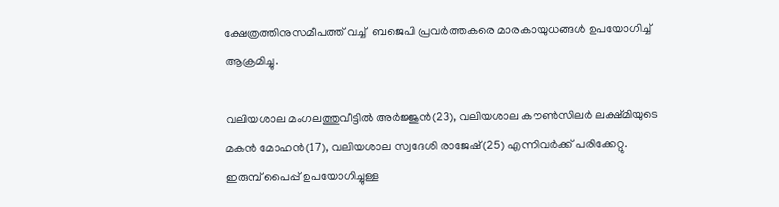ക്ഷേത്രത്തിനുസമീപത്ത് വച്ച്  ബജെപി പ്രവര്‍ത്തകരെ മാരകായുധങ്ങള്‍ ഉപയോഗിച്ച് ആക്രമിച്ചു.

വലിയശാല മംഗലത്തുവീട്ടില്‍ അര്‍ജ്ജുന്‍(23), വലിയശാല കൗണ്‍സിലര്‍ ലക്ഷ്മിയുടെ മകന്‍ മോഹന്‍(17), വലിയശാല സ്വദേശി രാജേഷ്(25) എന്നിവര്‍ക്ക് പരിക്കേറ്റു. ഇരുമ്പ് പൈപ്പ് ഉപയോഗിച്ചുള്ള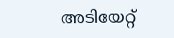അടിയേറ്റ്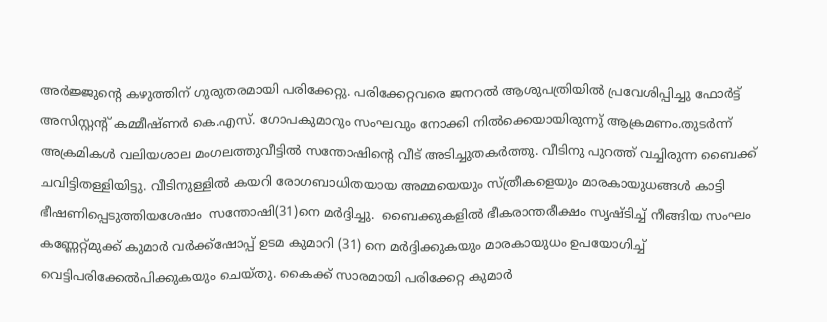അര്‍ജ്ജുന്റെ കഴുത്തിന് ഗുരുതരമായി പരിക്കേറ്റു. പരിക്കേറ്റവരെ ജനറല്‍ ആശുപത്രിയില്‍ പ്രവേശിപ്പിച്ചു ഫോര്‍ട്ട് അസിസ്റ്റന്റ് കമ്മീഷ്ണര്‍ കെ.എസ്. ഗോപകുമാറും സംഘവും നോക്കി നില്‍ക്കെയായിരുന്നു് ആക്രമണം.തുടര്‍ന്ന് അക്രമികള്‍ വലിയശാല മംഗലത്തുവീട്ടില്‍ സന്തോഷിന്റെ വീട് അടിച്ചുതകര്‍ത്തു. വീടിനു പുറത്ത് വച്ചിരുന്ന ബൈക്ക് ചവിട്ടിതള്ളിയിട്ടു. വീടിനുള്ളില്‍ കയറി രോഗബാധിതയായ അമ്മയെയും സ്ത്രീകളെയും മാരകായുധങ്ങള്‍ കാട്ടി ഭീഷണിപ്പെടുത്തിയശേഷം  സന്തോഷി(31)നെ മര്‍ദ്ദിച്ചു.  ബൈക്കുകളില്‍ ഭീകരാന്തരീക്ഷം സൃഷ്ടിച്ച് നീങ്ങിയ സംഘം കണ്ണേറ്റ്മുക്ക് കുമാര്‍ വര്‍ക്ക്‌ഷോപ്പ് ഉടമ കുമാറി (31) നെ മര്‍ദ്ദിക്കുകയും മാരകായുധം ഉപയോഗിച്ച് വെട്ടിപരിക്കേല്‍പിക്കുകയും ചെയ്തു. കൈക്ക് സാരമായി പരിക്കേറ്റ കുമാര്‍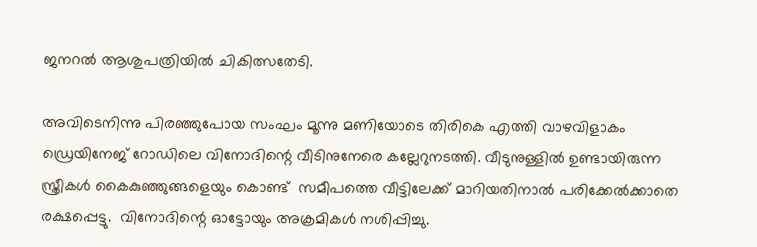ജനറല്‍ ആശുപത്രിയില്‍ ചികിത്സതേടി.

അവിടെനിന്നു പിരഞ്ഞുപോയ സംഘം മൂന്നു മണിയോടെ തിരികെ എത്തി വാഴവിളാകം ഡ്രെയിനേജ് റോഡിലെ വിനോദിന്റെ വീടിനുനേരെ കല്ലേറുനടത്തി. വീടുനുള്ളില്‍ ഉണ്ടായിരുന്ന സ്ത്രീകള്‍ കൈകുഞ്ഞുങ്ങളെയും കൊണ്ട്  സമീപത്തെ വീട്ടിലേക്ക് മാറിയതിനാല്‍ പരിക്കേല്‍ക്കാതെ രക്ഷപ്പെട്ടു.  വിനോദിന്റെ ഓട്ടോയും അക്രമികള്‍ നശിപ്പിച്ചു.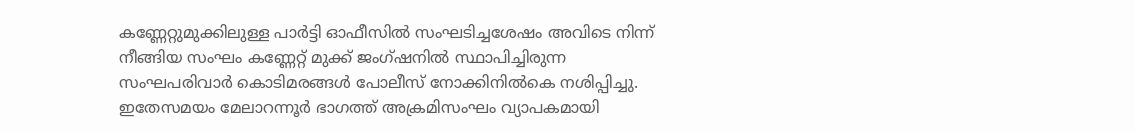കണ്ണേറ്റുമുക്കിലുള്ള പാര്‍ട്ടി ഓഫീസില്‍ സംഘടിച്ചശേഷം അവിടെ നിന്ന് നീങ്ങിയ സംഘം കണ്ണേറ്റ് മുക്ക് ജംഗ്ഷനില്‍ സ്ഥാപിച്ചിരുന്ന സംഘപരിവാര്‍ കൊടിമരങ്ങള്‍ പോലീസ് നോക്കിനില്‍കെ നശിപ്പിച്ചു. ഇതേസമയം മേലാറന്നൂര്‍ ഭാഗത്ത് അക്രമിസംഘം വ്യാപകമായി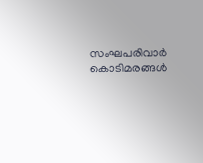സംഘപരിവാര്‍ കൊടിമരങ്ങള്‍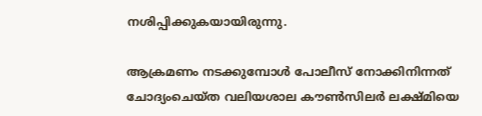നശിപ്പിക്കുകയായിരുന്നു.

ആക്രമണം നടക്കുമ്പോള്‍ പോലീസ് നോക്കിനിന്നത് ചോദ്യംചെയ്ത വലിയശാല കൗണ്‍സിലര്‍ ലക്ഷ്മിയെ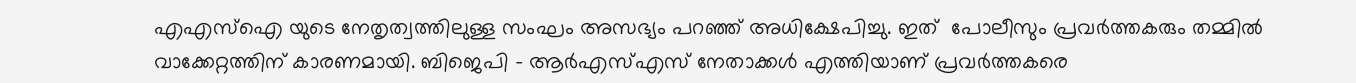എഎസ്‌ഐ യുടെ നേതൃത്വത്തിലുള്ള സംഘം അസഭ്യം പറഞ്ഞ് അധിക്ഷേപിച്ചു. ഇത്  പോലീസും പ്രവര്‍ത്തകരും തമ്മില്‍ വാക്കേറ്റത്തിന് കാരണമായി. ബിജെപി – ആര്‍എസ്എസ് നേതാക്കള്‍ എത്തിയാണ് പ്രവര്‍ത്തകരെ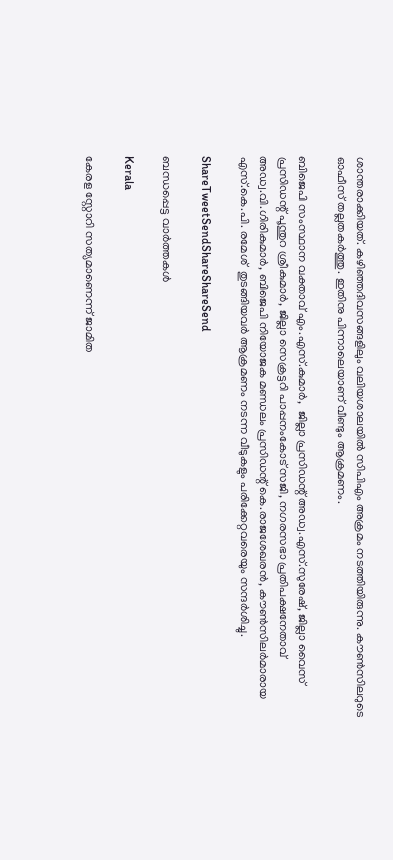ശാന്തരാക്കിയത്. കഴിഞ്ഞദിവസങ്ങളിലും വലിയശാലയില്‍ സിപിഎം അക്രമം നടത്തിയിരുന്നു. കൗണ്‍സിലറുടെ ഓഫീസ് തല്ലതകര്‍ത്തു. ഇതിനു പിന്നാലെയാണ് വീണ്ടും ആക്രമണം.

ബിജെപി സംസ്ഥാന വക്താവ് എം.എസ്.കുമാര്‍,  ജില്ലാ പ്രസിഡന്റ് അഡ്വ.എസ്.സുരേഷ്, ജില്ലാ വൈസ് പ്രസിഡന്റ് പൂന്തുറ ശ്രീകുമാര്‍, ജില്ലാ സെക്രട്ടറി പാപ്പനംകോട് സജി, നഗരസഭാ പ്രതിപക്ഷനേതാവ് അഡ്വ.വി.ഗിരികുമാര്‍, ബിജെപി നിയോജക മണ്ഡലം പ്രസിഡന്റ് കെ.രാജശേഖരന്‍, കൗണ്‍സിലര്‍മാരായ എസ്.കെ.പി. രമേശ്  തുടങ്ങിയവര്‍ ആക്രമണം നടന്ന വീടുകളും പരിക്കേറ്റവരെയും സന്ദര്‍ശിച്ചു.

ShareTweetSendShareShareSend

ബന്ധപ്പെട്ട വാര്‍ത്തകള്‍

Kerala

കേരള സ്റ്റോറി സത്യമാണെന്ന് ജാമിത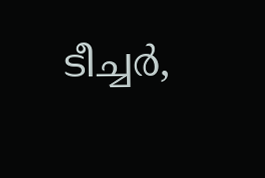ടീച്ചര്‍,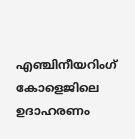എഞ്ചിനീയറിംഗ് കോളെജിലെ ഉദാഹരണം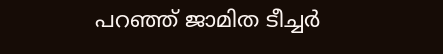പറഞ്ഞ് ജാമിത ടീച്ചര്‍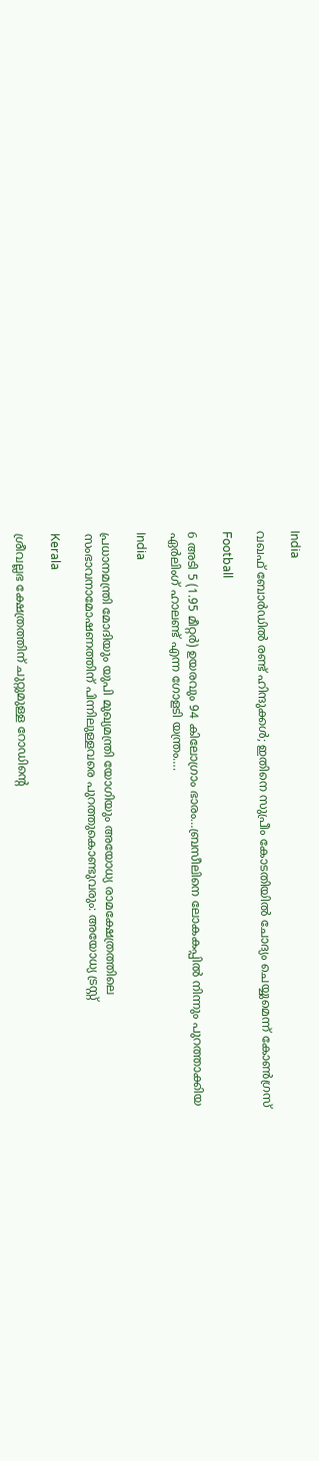India

വഖഫ് ബോര്‍ഡില്‍ രണ്ട് ഹിന്ദുക്കള്‍; ഇതിനെ സുപ്രീം കോടതിയിൽ ചോദ്യം ചെയ്യുമെന്ന് കോൺഗ്രസ്

Football

6 അടി 5 (1.95 മീറ്റർ) ഉയരവും 94 കിലോഗ്രാം ഭാരം…ബ്രസീലിനെ ലോകകപ്പില്‍ നിന്നും പുറത്താക്കിയ ഏര്‍ലിംഗ് ഹാലണ്ട് എന്ന ഗോളടി യന്ത്രം….

India

പ്രധാനമന്ത്രി മോദിയും യുപി മുഖ്യമന്ത്രി യോഗിയും അയോധ്യ രാമക്ഷേത്രത്തിലെ സംഭാവനാമോഷണത്തിന് പിന്നിലുള്ളവരെ പുറത്തുകൊണ്ടുവരും: അയോധ്യ ട്രസ്റ്റ്

Kerala

ശ്രീവല്ലഭ ക്ഷേത്രത്തിന് ചുറ്റുമുള്ള റോഡിന്റെ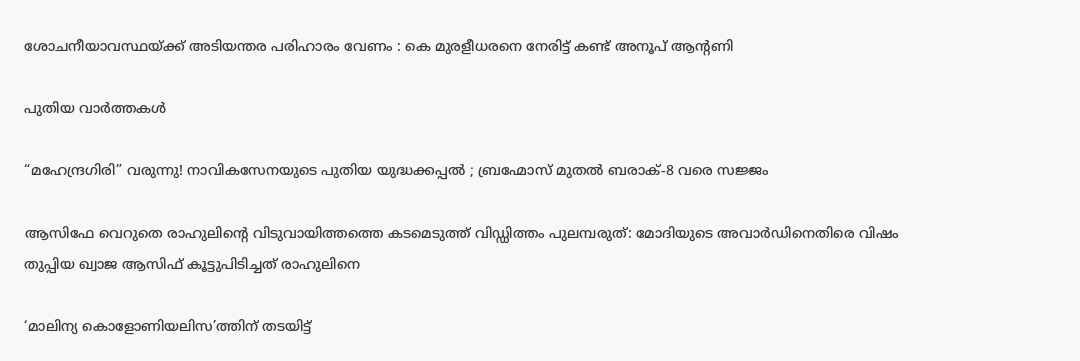ശോചനീയാവസ്ഥയ്‌ക്ക് അടിയന്തര പരിഹാരം വേണം : കെ മുരളീധരനെ നേരിട്ട് കണ്ട് അനൂപ് ആന്റണി

പുതിയ വാര്‍ത്തകള്‍

“മഹേന്ദ്രഗിരി” വരുന്നു! നാവികസേനയുടെ പുതിയ യുദ്ധക്കപ്പൽ ; ബ്രഹ്മോസ് മുതൽ ബരാക്-8 വരെ സജ്ജം

ആസിഫേ വെറുതെ രാഹുലിന്റെ വിടുവായിത്തത്തെ കടമെടുത്ത് വിഡ്ഡിത്തം പുലമ്പരുത്: മോദിയുടെ അവാർഡിനെതിരെ വിഷം തുപ്പിയ ഖ്വാജ ആസിഫ് കൂട്ടുപിടിച്ചത് രാഹുലിനെ

‘മാലിന്യ കൊളോണിയലിസ’ത്തിന് തടയിട്ട്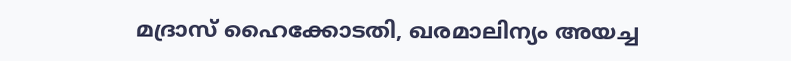മദ്രാസ് ഹൈക്കോടതി, ഖരമാലിന്യം അയച്ച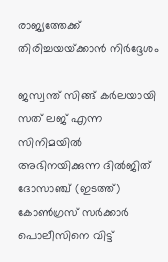രാജ്യത്തേക്ക് തിരിച്ചയയ്‌ക്കാന്‍ നിര്‍ദ്ദേശം

ജസ്വന്ത് സിങ്ങ് കര്‍ലയായി സത് ലജ് എന്ന സിനിമയില്‍ അഭിനയിക്കുന്ന ദില്‍ജിത് ദോസാഞ്ച് (ഇടത്ത്) കോണ്‍ഗ്രസ് സര്‍ക്കാര്‍ പൊലീസിനെ വിട്ട്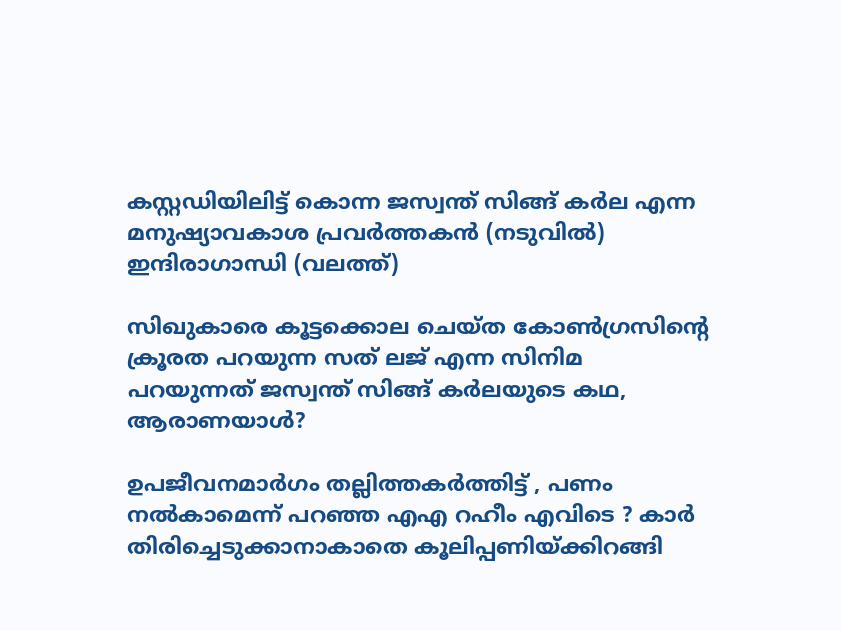കസ്റ്റഡിയിലിട്ട് കൊന്ന ജസ്വന്ത് സിങ്ങ് കര്‍ല എന്ന മനുഷ്യാവകാശ പ്രവര്‍ത്തകന്‍ (നടുവില്‍) ഇന്ദിരാഗാന്ധി (വലത്ത്)

സിഖുകാരെ കൂട്ടക്കൊല ചെയ്ത കോണ്‍ഗ്രസിന്റെ ക്രൂരത പറയുന്ന സത് ലജ് എന്ന സിനിമ പറയുന്നത് ജസ്വന്ത് സിങ്ങ് കര്‍ലയുടെ കഥ, ആരാണയാള്‍?

ഉപജീവനമാർഗം തല്ലിത്തകർത്തിട്ട് , പണം നൽകാമെന്ന് പറഞ്ഞ എഎ റഹീം എവിടെ ? കാർ തിരിച്ചെടുക്കാനാകാതെ കൂലിപ്പണിയ്‌ക്കിറങ്ങി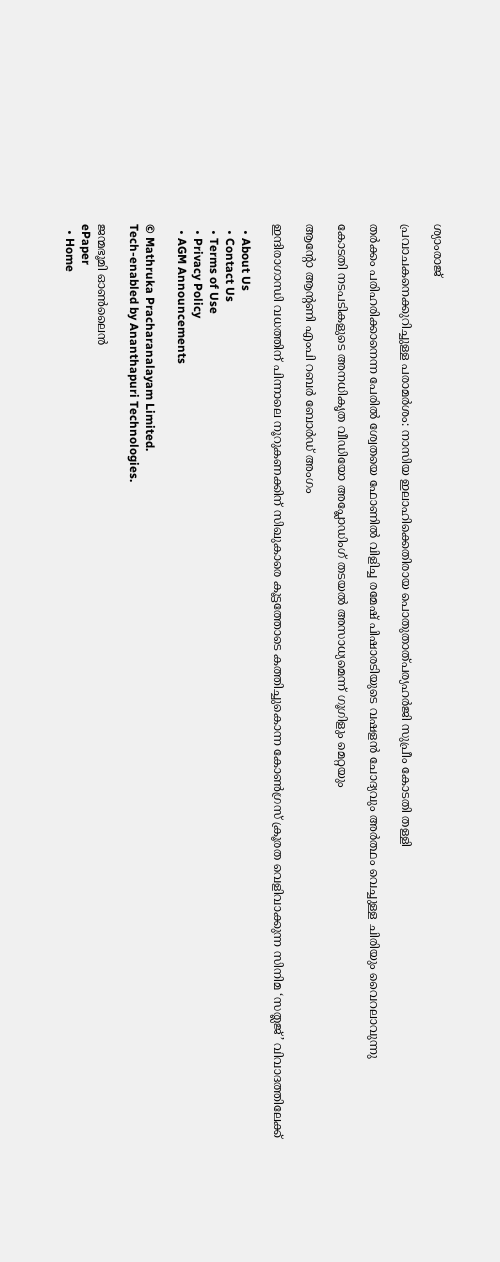ശ്യാംരാജ്

പ്രവാചകനെക്കുറിച്ചുള്ള പരാമര്‍ശം: നാസിയ ഇലാഹിക്കെതിരായ പൊതുതാത്പര്യഹര്‍ജി സുപ്രീം കോടതി തള്ളി

തര്‍ക്കം പരിഹരിക്കാനെന്ന പേരില്‍ ശ്വേതയെ ഫോണില്‍ വിളിച്ച രമേഷ് പിഷാരടിയുടെ വഷളന്‍ ചോദ്യവും അര്‍ത്ഥം വെച്ചുള്ള ചിരിയും വൈറലാവുന്നു

കോടതി നടപടികളുടെ അനധികൃത വീഡിയോ അപ്ലോഡിംഗ് തടയല്‍ അസാധ്യമെന്ന് ഗൂഗിളും മെറ്റയും

ആന്റോ ആന്റണി എംപി റബര്‍ ബോര്‍ഡ് അംഗം

ഇന്ദിരാഗാന്ധി വധത്തിന് പിന്നാലെ നൂറുകണക്കിന് സിഖുകാരെ കൂട്ടത്തോടെ കത്തിച്ചുകൊന്ന കോണ്‍ഗ്രസ് ക്രൂരത വെളിവാക്കുന്ന സിനിമ ‘സത്ലജ്’ വിവാദത്തിലേക്ക്

  • About Us
  • Contact Us
  • Terms of Use
  • Privacy Policy
  • AGM Announcements

© Mathruka Pracharanalayam Limited.
Tech-enabled by Ananthapuri Technologies.

ജന്മഭൂമി ഓണ്‍ലൈന്‍
ePaper
  • Home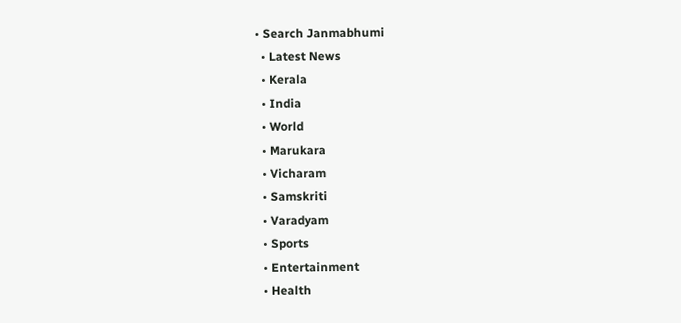• Search Janmabhumi
  • Latest News
  • Kerala
  • India
  • World
  • Marukara
  • Vicharam
  • Samskriti
  • Varadyam
  • Sports
  • Entertainment
  • Health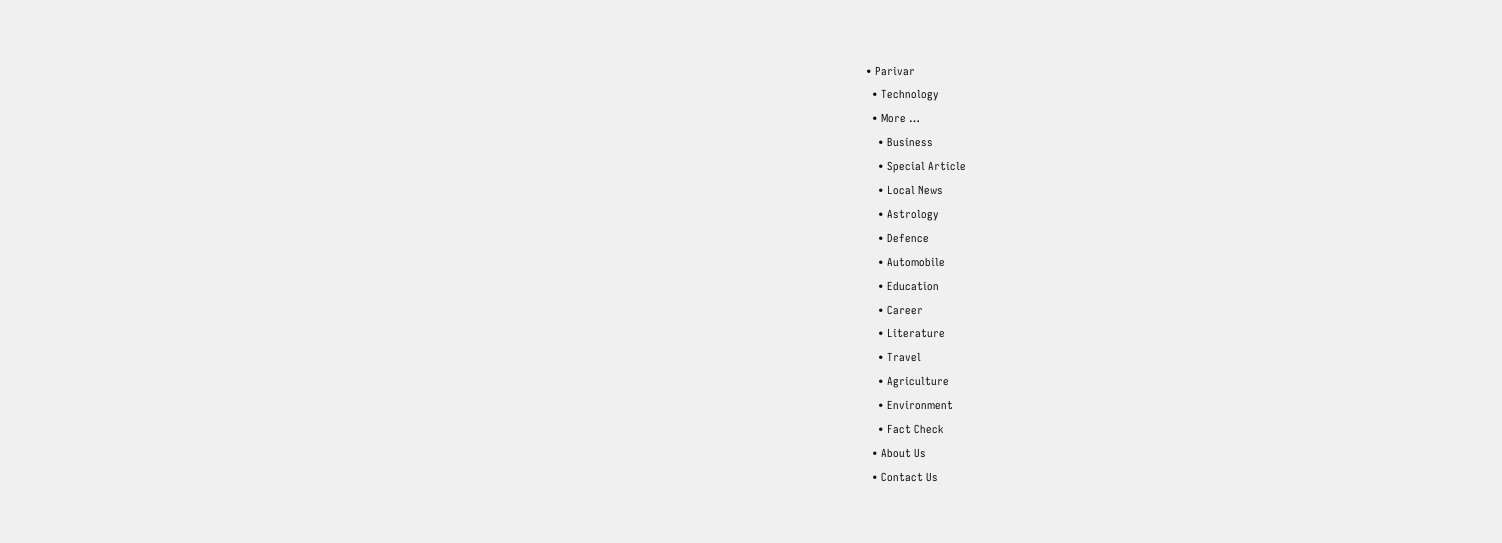• Parivar
  • Technology
  • More …
    • Business
    • Special Article
    • Local News
    • Astrology
    • Defence
    • Automobile
    • Education
    • Career
    • Literature
    • Travel
    • Agriculture
    • Environment
    • Fact Check
  • About Us
  • Contact Us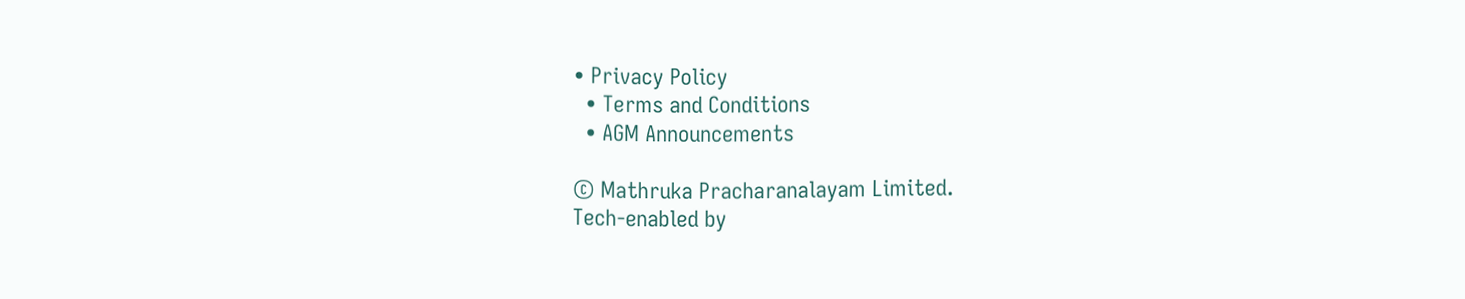• Privacy Policy
  • Terms and Conditions
  • AGM Announcements

© Mathruka Pracharanalayam Limited.
Tech-enabled by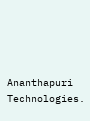Ananthapuri Technologies.